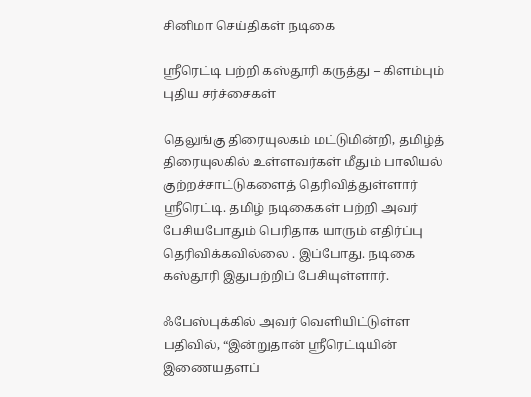சினிமா செய்திகள் நடிகை

ஶ்ரீரெட்டி பற்றி கஸ்தூரி கருத்து – கிளம்பும் புதிய சர்ச்சைகள்

தெலுங்கு திரையுலகம் மட்டுமின்றி, தமிழ்த் திரையுலகில் உள்ளவர்கள் மீதும் பாலியல் குற்றச்சாட்டுகளைத் தெரிவித்துள்ளார் ஸ்ரீரெட்டி. தமிழ் நடிகைகள் பற்றி அவர் பேசியபோதும் பெரிதாக யாரும் எதிர்ப்பு தெரிவிக்கவில்லை . இப்போது. நடிகை கஸ்தூரி இதுபற்றிப் பேசியுள்ளார்.

ஃபேஸ்புக்கில் அவர் வெளியிட்டுள்ள பதிவில், “இன்றுதான் ஸ்ரீரெட்டியின் இணையதளப்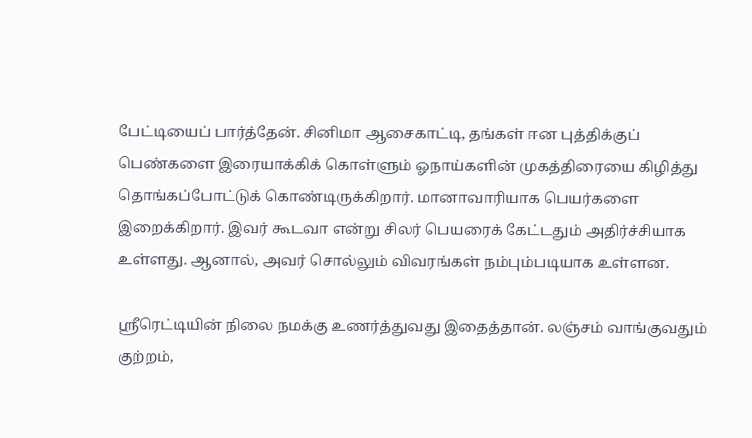பேட்டியைப் பார்த்தேன். சினிமா ஆசைகாட்டி, தங்கள் ஈன புத்திக்குப் பெண்களை இரையாக்கிக் கொள்ளும் ஓநாய்களின் முகத்திரையை கிழித்து தொங்கப்போட்டுக் கொண்டிருக்கிறார். மானாவாரியாக பெயர்களை இறைக்கிறார். இவர் கூடவா என்று சிலர் பெயரைக் கேட்டதும் அதிர்ச்சியாக உள்ளது. ஆனால், அவர் சொல்லும் விவரங்கள் நம்பும்படியாக உள்ளன.

ஸ்ரீரெட்டியின் நிலை நமக்கு உணர்த்துவது இதைத்தான். லஞ்சம் வாங்குவதும் குற்றம்,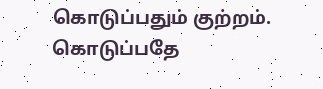கொடுப்பதும் குற்றம். கொடுப்பதே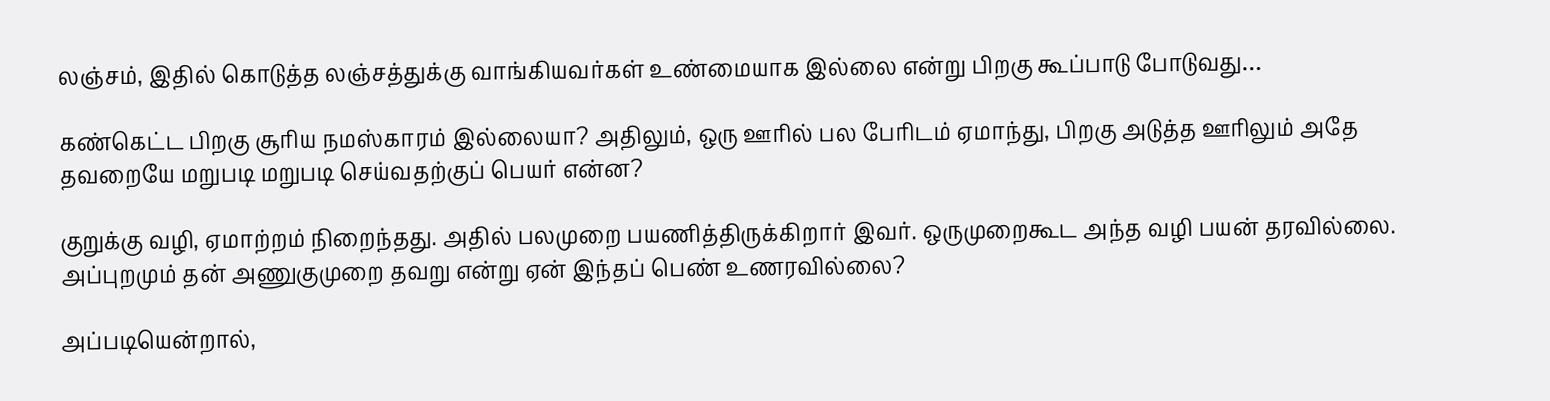லஞ்சம், இதில் கொடுத்த லஞ்சத்துக்கு வாங்கியவர்கள் உண்மையாக இல்லை என்று பிறகு கூப்பாடு போடுவது…

கண்கெட்ட பிறகு சூரிய நமஸ்காரம் இல்லையா? அதிலும், ஒரு ஊரில் பல பேரிடம் ஏமாந்து, பிறகு அடுத்த ஊரிலும் அதே தவறையே மறுபடி மறுபடி செய்வதற்குப் பெயர் என்ன?

குறுக்கு வழி, ஏமாற்றம் நிறைந்தது. அதில் பலமுறை பயணித்திருக்கிறார் இவர். ஒருமுறைகூட அந்த வழி பயன் தரவில்லை. அப்புறமும் தன் அணுகுமுறை தவறு என்று ஏன் இந்தப் பெண் உணரவில்லை?

அப்படியென்றால்,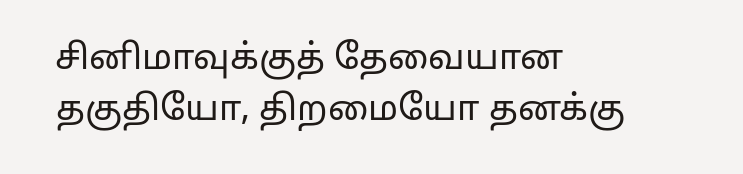சினிமாவுக்குத் தேவையான தகுதியோ, திறமையோ தனக்கு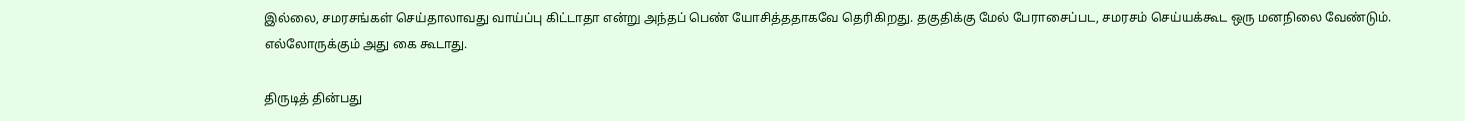இல்லை, சமரசங்கள் செய்தாலாவது வாய்ப்பு கிட்டாதா என்று அந்தப் பெண் யோசித்ததாகவே தெரிகிறது. தகுதிக்கு மேல் பேராசைப்பட, சமரசம் செய்யக்கூட ஒரு மனநிலை வேண்டும். எல்லோருக்கும் அது கை கூடாது.

திருடித் தின்பது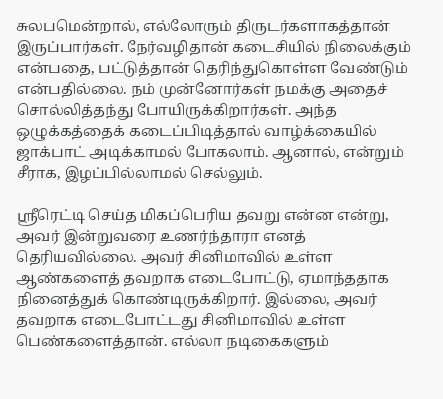சுலபமென்றால், எல்லோரும் திருடர்களாகத்தான் இருப்பார்கள். நேர்வழிதான் கடைசியில் நிலைக்கும் என்பதை, பட்டுத்தான் தெரிந்துகொள்ள வேண்டும் என்பதில்லை. நம் முன்னோர்கள் நமக்கு அதைச் சொல்லித்தந்து போயிருக்கிறார்கள். அந்த ஒழுக்கத்தைக் கடைப்பிடித்தால் வாழ்க்கையில் ஜாக்பாட் அடிக்காமல் போகலாம். ஆனால், என்றும் சீராக, இழப்பில்லாமல் செல்லும்.

ஸ்ரீரெட்டி செய்த மிகப்பெரிய தவறு என்ன என்று, அவர் இன்றுவரை உணர்ந்தாரா எனத் தெரியவில்லை. அவர் சினிமாவில் உள்ள ஆண்களைத் தவறாக எடைபோட்டு, ஏமாந்ததாக நினைத்துக் கொண்டிருக்கிறார். இல்லை, அவர் தவறாக எடைபோட்டது சினிமாவில் உள்ள பெண்களைத்தான். எல்லா நடிகைகளும்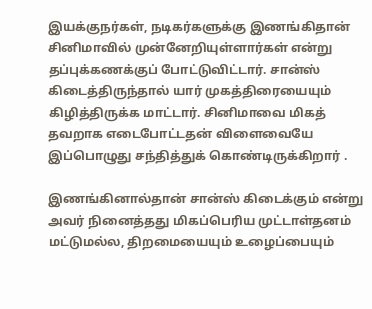இயக்குநர்கள், நடிகர்களுக்கு இணங்கிதான் சினிமாவில் முன்னேறியுள்ளார்கள் என்று தப்புக்கணக்குப் போட்டுவிட்டார். சான்ஸ் கிடைத்திருந்தால் யார் முகத்திரையையும் கிழித்திருக்க மாட்டார். சினிமாவை மிகத் தவறாக எடைபோட்டதன் விளைவையே இப்பொழுது சந்தித்துக் கொண்டிருக்கிறார் .

இணங்கினால்தான் சான்ஸ் கிடைக்கும் என்று அவர் நினைத்தது மிகப்பெரிய முட்டாள்தனம் மட்டுமல்ல, திறமையையும் உழைப்பையும்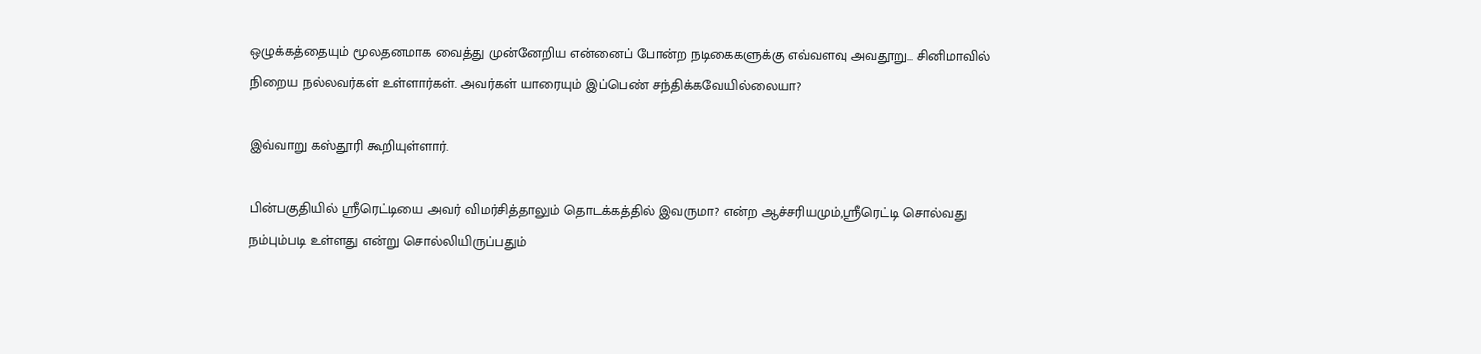ஒழுக்கத்தையும் மூலதனமாக வைத்து முன்னேறிய என்னைப் போன்ற நடிகைகளுக்கு எவ்வளவு அவதூறு… சினிமாவில் நிறைய நல்லவர்கள் உள்ளார்கள். அவர்கள் யாரையும் இப்பெண் சந்திக்கவேயில்லையா?

இவ்வாறு கஸ்தூரி கூறியுள்ளார்.

பின்பகுதியில் ஶ்ரீரெட்டியை அவர் விமர்சித்தாலும் தொடக்கத்தில் இவருமா? என்ற ஆச்சரியமும்,ஸ்ரீரெட்டி சொல்வது நம்பும்படி உள்ளது என்று சொல்லியிருப்பதும்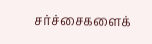சர்ச்சைகளைக்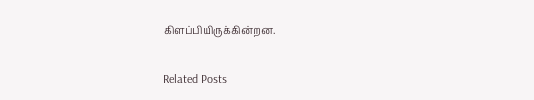கிளப்பியிருக்கின்றன.

Related Posts